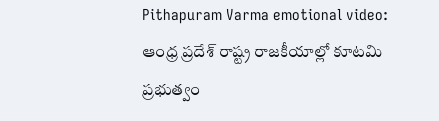Pithapuram Varma emotional video: ఆంధ్ర ప్రదేశ్ రాష్ట్ర రాజకీయాల్లో కూటమి ప్రభుత్వం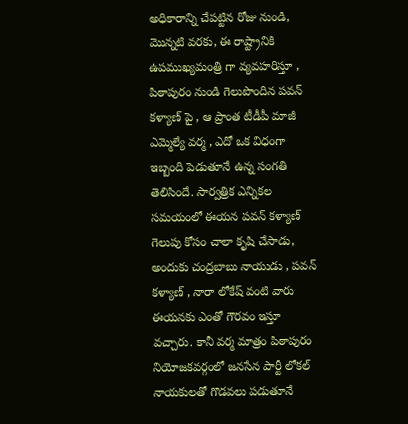అధికారాన్ని చేపట్టిన రోజు నుండి, మొన్నటి వరకు, ఈ రాష్ట్రానికి ఉపముఖ్యమంత్రి గా వ్యవహరిస్తూ , పిఠాపురం నుండి గెలుపొందిన పవన్ కళ్యాణ్ పై , ఆ ప్రాంత టీడీపీ మాజీ ఎమ్మెల్యే వర్మ , ఎదో ఒక విధంగా ఇబ్బంది పెడుతూనే ఉన్న సంగతి తెలిసిందే. సార్వత్రిక ఎన్నికల సమయంలో ఈయన పవన్ కళ్యాణ్ గెలుపు కోసం చాలా కృషి చేసాడు, అందుకు చంద్రబాబు నాయుడు , పవన్ కళ్యాణ్ , నారా లోకేష్ వంటి వారు ఈయనకు ఎంతో గౌరవం ఇస్తూ వచ్చారు. కానీ వర్మ మాత్రం పిఠాపురం నియోజకవర్గంలో జనసేన పార్టీ లోకల్ నాయకులతో గొడవలు పడుతూనే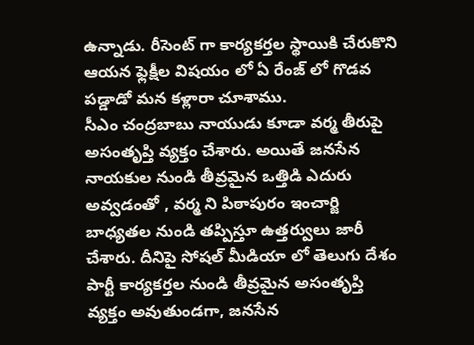ఉన్నాడు. రీసెంట్ గా కార్యకర్తల స్థాయికి చేరుకొని ఆయన ఫ్లెక్షీల విషయం లో ఏ రేంజ్ లో గొడవ పడ్డాడో మన కళ్లారా చూశాము.
సీఎం చంద్రబాబు నాయుడు కూడా వర్మ తీరుపై అసంతృప్తి వ్యక్తం చేశారు. అయితే జనసేన నాయకుల నుండి తీవ్రమైన ఒత్తిడి ఎదురు అవ్వడంతో , వర్మ ని పిఠాపురం ఇంచార్జి బాధ్యతల నుండి తప్పిస్తూ ఉత్తర్వులు జారీ చేశారు. దీనిపై సోషల్ మీడియా లో తెలుగు దేశం పార్టీ కార్యకర్తల నుండి తీవ్రమైన అసంతృప్తి వ్యక్తం అవుతుండగా, జనసేన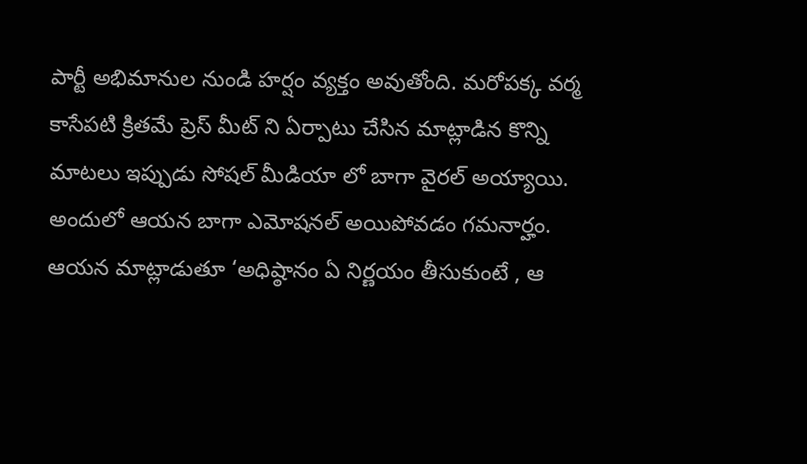పార్టీ అభిమానుల నుండి హర్షం వ్యక్తం అవుతోంది. మరోపక్క వర్మ కాసేపటి క్రితమే ప్రెస్ మీట్ ని ఏర్పాటు చేసిన మాట్లాడిన కొన్ని మాటలు ఇప్పుడు సోషల్ మీడియా లో బాగా వైరల్ అయ్యాయి. అందులో ఆయన బాగా ఎమోషనల్ అయిపోవడం గమనార్హం.
ఆయన మాట్లాడుతూ ‘అధిష్ఠానం ఏ నిర్ణయం తీసుకుంటే , ఆ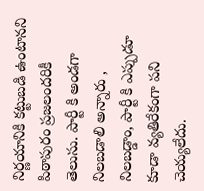నిర్ణయానికి కట్టుబడి ఉంటానని పిఠాపురం ప్రజలందరికీ తెలుసు. పార్టీ కి అండగా నిలబడాలి అన్నారు , నిలబడ్డాం, పార్టీ కి ఎప్పుడూ కూడా వ్యతిరేకంగా పని చెయ్యలేదు.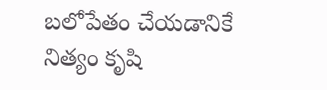బలోపేతం చేయడానికే నిత్యం కృషి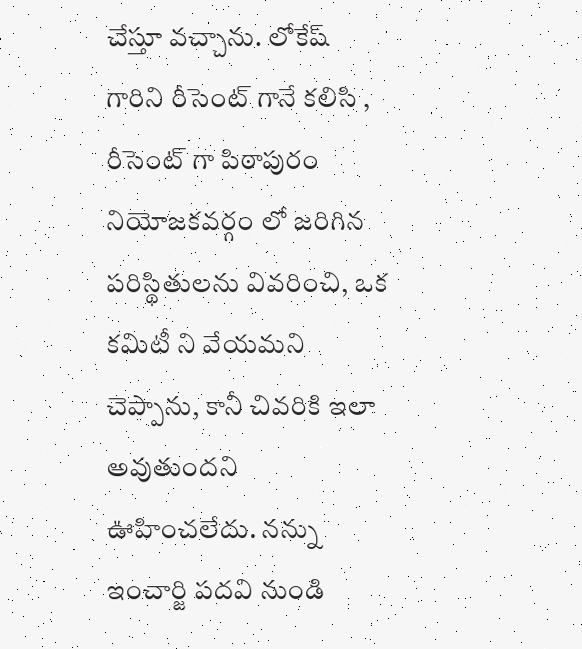చేస్తూ వచ్చాను. లోకేష్ గారిని రీసెంట్ గానే కలిసి , రీసెంట్ గా పిఠాపురం నియోజకవర్గం లో జరిగిన పరిస్థితులను వివరించి, ఒక కమిటీ ని వేయమని చెప్పాను, కానీ చివరికి ఇలా అవుతుందని ఊహించలేదు. నన్ను ఇంచార్జి పదవి నుండి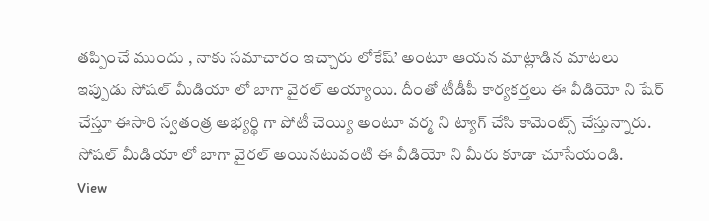తప్పించే ముందు , నాకు సమాచారం ఇచ్చారు లోకేష్’ అంటూ ఆయన మాట్లాడిన మాటలు ఇప్పుడు సోషల్ మీడియా లో బాగా వైరల్ అయ్యాయి. దీంతో టీడీపీ కార్యకర్తలు ఈ వీడియో ని షేర్ చేస్తూ ఈసారి స్వతంత్ర అభ్యర్థి గా పోటీ చెయ్యి అంటూ వర్మ ని ట్యాగ్ చేసి కామెంట్స్ చేస్తున్నారు. సోషల్ మీడియా లో బాగా వైరల్ అయినటువంటి ఈ వీడియో ని మీరు కూడా చూసేయండి.
View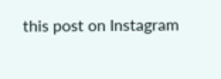this post on Instagram